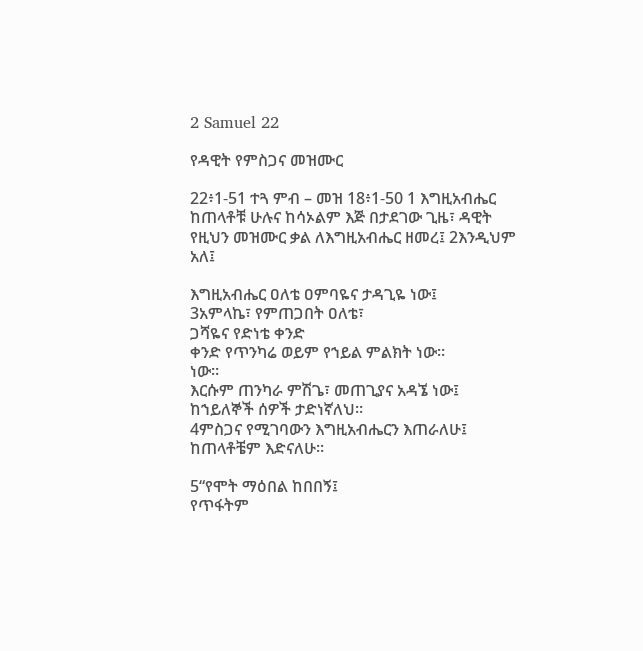2 Samuel 22

የዳዊት የምስጋና መዝሙር

22፥1-51 ተጓ ምብ – መዝ 18፥1-50 1 እግዚአብሔር ከጠላቶቹ ሁሉና ከሳኦልም እጅ በታደገው ጊዜ፣ ዳዊት የዚህን መዝሙር ቃል ለእግዚአብሔር ዘመረ፤ 2እንዲህም አለ፤

እግዚአብሔር ዐለቴ ዐምባዬና ታዳጊዬ ነው፤
3አምላኬ፣ የምጠጋበት ዐለቴ፣
ጋሻዬና የድነቴ ቀንድ
ቀንድ የጥንካሬ ወይም የኀይል ምልክት ነው።
ነው።
እርሱም ጠንካራ ምሽጌ፣ መጠጊያና አዳኜ ነው፤
ከኀይለኞች ሰዎች ታድነኛለህ።
4ምስጋና የሚገባውን እግዚአብሔርን እጠራለሁ፤
ከጠላቶቼም እድናለሁ።

5“የሞት ማዕበል ከበበኝ፤
የጥፋትም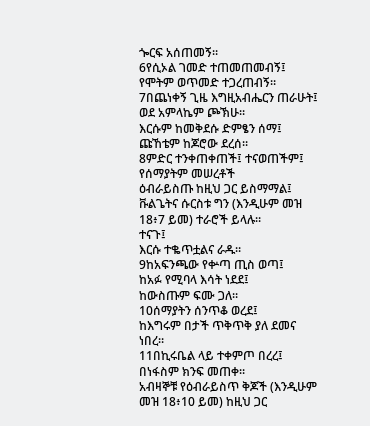ጐርፍ አሰጠመኝ።
6የሲኦል ገመድ ተጠመጠመብኝ፤
የሞትም ወጥመድ ተጋረጠብኝ።
7በጨነቀኝ ጊዜ እግዚአብሔርን ጠራሁት፤
ወደ አምላኬም ጮኽሁ።
እርሱም ከመቅደሱ ድምፄን ሰማ፤
ጩኸቴም ከጆሮው ደረሰ።
8ምድር ተንቀጠቀጠች፤ ተናወጠችም፤
የሰማያትም መሠረቶች
ዕብራይስጡ ከዚህ ጋር ይስማማል፤ ቩልጌትና ሱርስቱ ግን (እንዲሁም መዝ 18፥7 ይመ) ተራሮች ይላሉ።
ተናጉ፤
እርሱ ተቈጥቷልና ራዱ።
9ከአፍንጫው የቍጣ ጢስ ወጣ፤
ከአፉ የሚባላ እሳት ነደደ፤
ከውስጡም ፍሙ ጋለ።
10ሰማያትን ሰንጥቆ ወረደ፤
ከእግሩም በታች ጥቅጥቅ ያለ ደመና ነበረ።
11በኪሩቤል ላይ ተቀምጦ በረረ፤
በነፋስም ክንፍ መጠቀ።
አብዛኞቹ የዕብራይስጥ ቅጆች (እንዲሁም መዝ 18፥10 ይመ) ከዚህ ጋር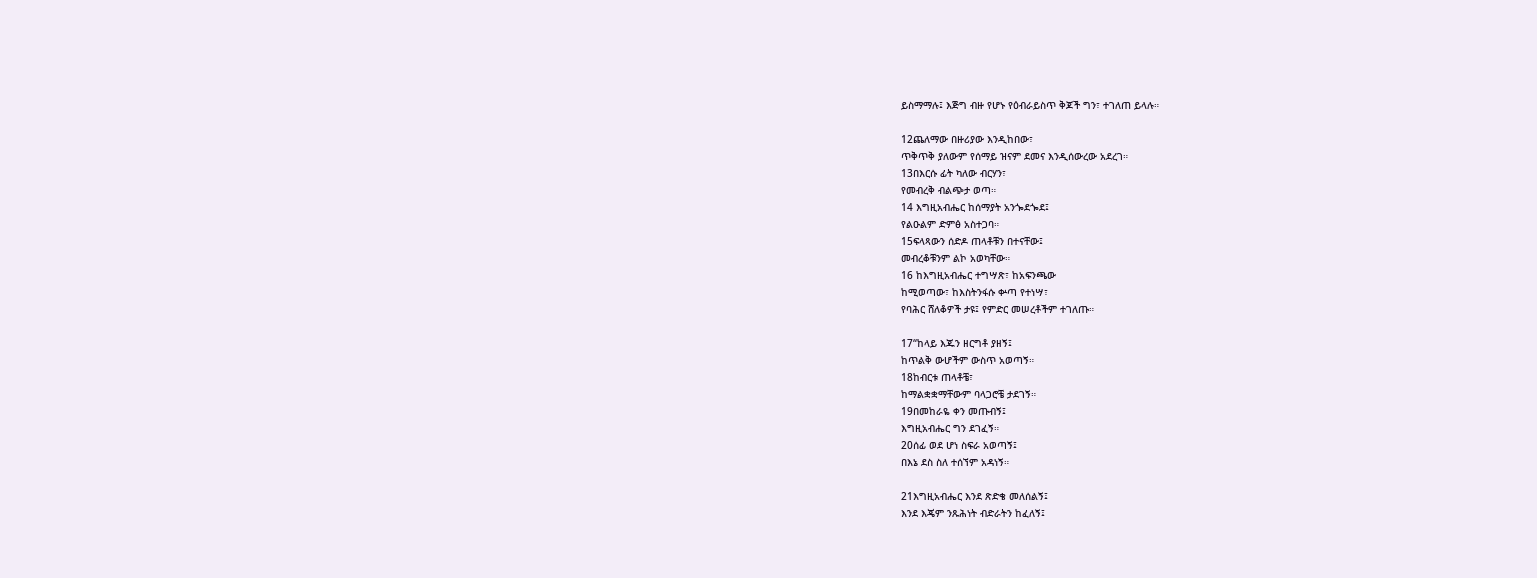ይስማማሉ፤ እጅግ ብዙ የሆኑ የዕብራይስጥ ቅጆች ግን፣ ተገለጠ ይላሉ።

12ጨለማው በዙሪያው እንዲከበው፣
ጥቅጥቅ ያለውም የሰማይ ዝናም ደመና እንዲሰውረው አደረገ።
13በእርሱ ፊት ካለው ብርሃን፣
የመብረቅ ብልጭታ ወጣ።
14 እግዚአብሔር ከሰማያት አንጐደጐደ፤
የልዑልም ድምፅ አስተጋባ።
15ፍላጻውን ሰድዶ ጠላቶቹን በተናቸው፤
መብረቆቹንም ልኮ አወካቸው።
16 ከእግዚአብሔር ተግሣጽ፣ ከአፍንጫው
ከሚወጣው፣ ከእስትንፋሱ ቍጣ የተነሣ፣
የባሕር ሸለቆዎች ታዩ፤ የምድር መሠረቶችም ተገለጡ።

17“ከላይ እጁን ዘርግቶ ያዘኝ፤
ከጥልቅ ውሆችም ውስጥ አወጣኝ።
18ከብርቱ ጠላቶቼ፣
ከማልቋቋማቸውም ባላጋሮቼ ታደገኝ።
19በመከራዬ ቀን መጡብኝ፤
እግዚአብሔር ግን ደገፈኝ።
20ሰፊ ወደ ሆነ ስፍራ አወጣኝ፤
በእኔ ደስ ስለ ተሰኘም አዳነኝ።

21እግዚአብሔር እንደ ጽድቄ መለሰልኝ፤
እንደ እጄም ንጹሕነት ብድራትን ከፈለኝ፤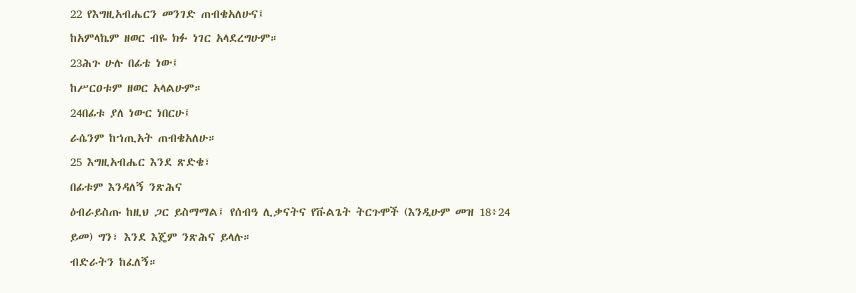22 የእግዚአብሔርን መንገድ ጠብቄአለሁና፤
ከአምላኬም ዘወር ብዬ ክፉ ነገር አላደረግሁም።
23ሕጉ ሁሉ በፊቴ ነው፤
ከሥርዐቱም ዘወር አላልሁም።
24በፊቱ ያለ ነውር ነበርሁ፤
ራሴንም ከኀጢአት ጠብቄአለሁ።
25 እግዚአብሔር እንደ ጽድቄ፣
በፊቱም እንዳለኝ ንጽሕና
ዕብራይስጡ ከዚህ ጋር ይስማማል፤ የሰብዓ ሊቃናትና የቩልጌት ትርጉሞች (እንዲሁም መዝ 18፥24 ይመ) ግን፣ እንደ እጄም ንጽሕና ይላሉ።
ብድራትን ከፈለኝ።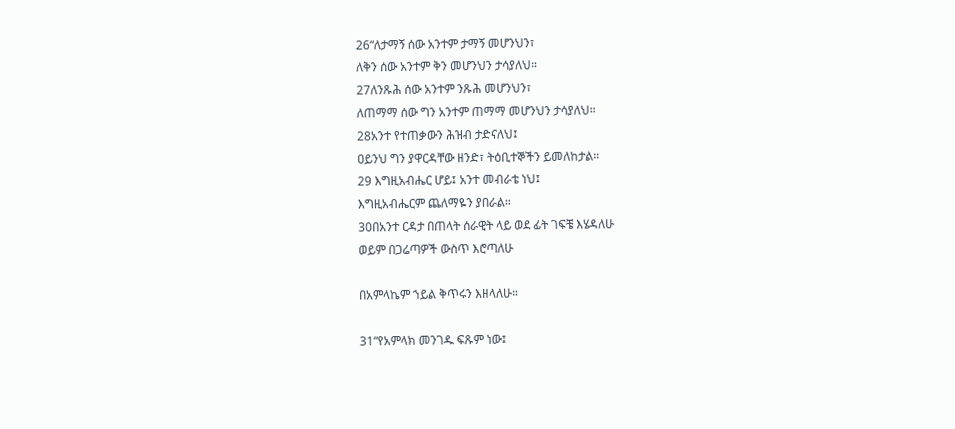26“ለታማኝ ሰው አንተም ታማኝ መሆንህን፣
ለቅን ሰው አንተም ቅን መሆንህን ታሳያለህ።
27ለንጹሕ ሰው አንተም ንጹሕ መሆንህን፣
ለጠማማ ሰው ግን አንተም ጠማማ መሆንህን ታሳያለህ።
28አንተ የተጠቃውን ሕዝብ ታድናለህ፤
ዐይንህ ግን ያዋርዳቸው ዘንድ፣ ትዕቢተኞችን ይመለከታል።
29 እግዚአብሔር ሆይ፤ አንተ መብራቴ ነህ፤
እግዚአብሔርም ጨለማዬን ያበራል።
30በአንተ ርዳታ በጠላት ሰራዊት ላይ ወደ ፊት ገፍቼ እሄዳለሁ
ወይም በጋሬጣዎች ውስጥ እሮጣለሁ

በአምላኬም ኀይል ቅጥሩን እዘላለሁ።

31“የአምላክ መንገዱ ፍጹም ነው፤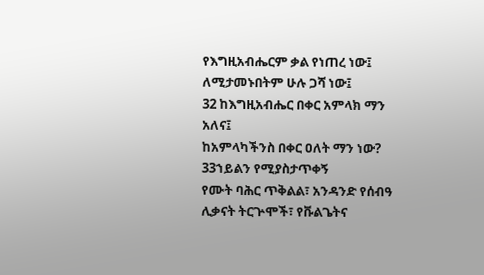የእግዚአብሔርም ቃል የነጠረ ነው፤
ለሚታመኑበትም ሁሉ ጋሻ ነው፤
32 ከእግዚአብሔር በቀር አምላክ ማን አለና፤
ከአምላካችንስ በቀር ዐለት ማን ነው?
33ኀይልን የሚያስታጥቀኝ
የሙት ባሕር ጥቅልል፣ አንዳንድ የሰብዓ ሊቃናት ትርጕሞች፣ የቩልጌትና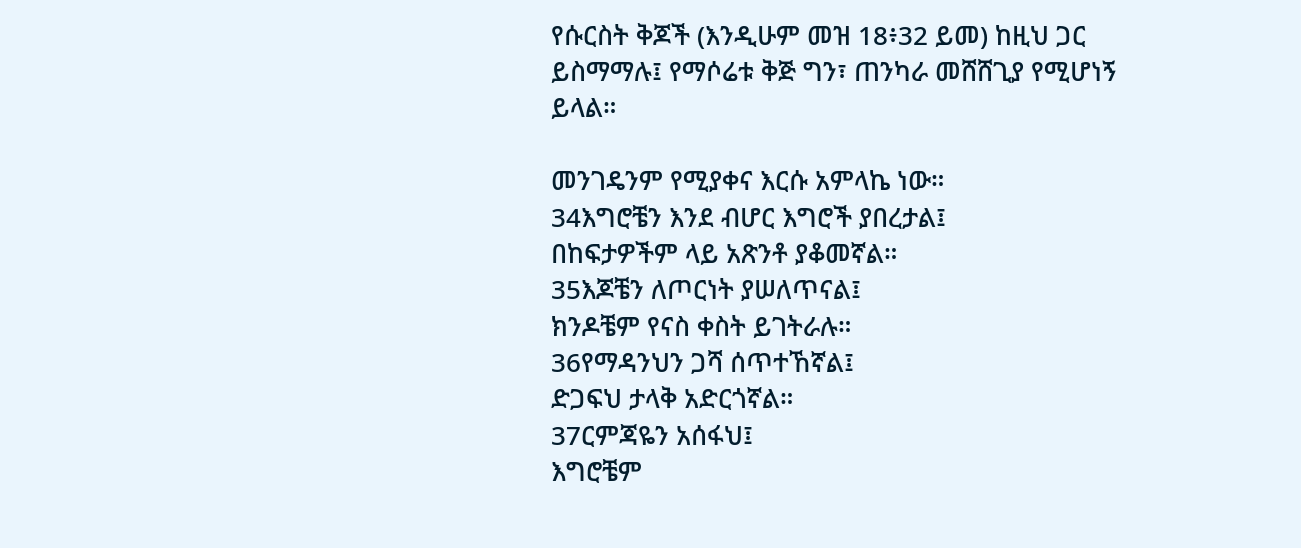የሱርስት ቅጆች (እንዲሁም መዝ 18፥32 ይመ) ከዚህ ጋር ይስማማሉ፤ የማሶሬቱ ቅጅ ግን፣ ጠንካራ መሸሸጊያ የሚሆነኝ ይላል።

መንገዴንም የሚያቀና እርሱ አምላኬ ነው።
34እግሮቼን እንደ ብሆር እግሮች ያበረታል፤
በከፍታዎችም ላይ አጽንቶ ያቆመኛል።
35እጆቼን ለጦርነት ያሠለጥናል፤
ክንዶቼም የናስ ቀስት ይገትራሉ።
36የማዳንህን ጋሻ ሰጥተኸኛል፤
ድጋፍህ ታላቅ አድርጎኛል።
37ርምጃዬን አሰፋህ፤
እግሮቼም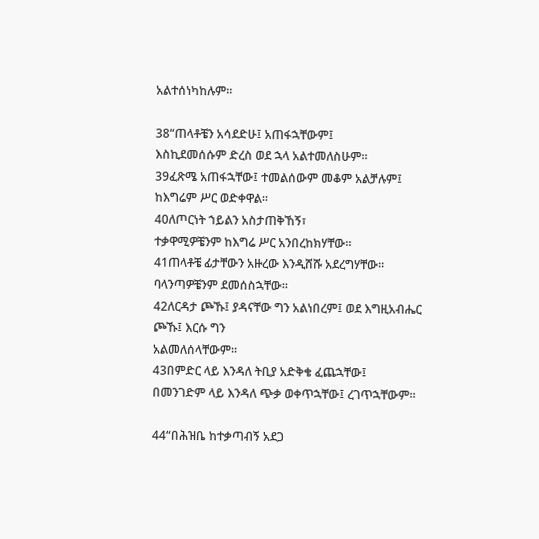አልተሰነካከሉም።

38“ጠላቶቼን አሳደድሁ፤ አጠፋኋቸውም፤
እስኪደመሰሱም ድረስ ወደ ኋላ አልተመለስሁም።
39ፈጽሜ አጠፋኋቸው፤ ተመልሰውም መቆም አልቻሉም፤
ከእግሬም ሥር ወድቀዋል።
40ለጦርነት ኀይልን አስታጠቅኸኝ፣
ተቃዋሚዎቼንም ከእግሬ ሥር አንበረከክሃቸው።
41ጠላቶቼ ፊታቸውን አዙረው እንዲሸሹ አደረግሃቸው።
ባላንጣዎቼንም ደመሰስኋቸው።
42ለርዳታ ጮኹ፤ ያዳናቸው ግን አልነበረም፤ ወደ እግዚአብሔር ጮኹ፤ እርሱ ግን
አልመለሰላቸውም።
43በምድር ላይ እንዳለ ትቢያ አድቅቄ ፈጨኋቸው፤
በመንገድም ላይ እንዳለ ጭቃ ወቀጥኋቸው፤ ረገጥኋቸውም።

44“በሕዝቤ ከተቃጣብኝ አደጋ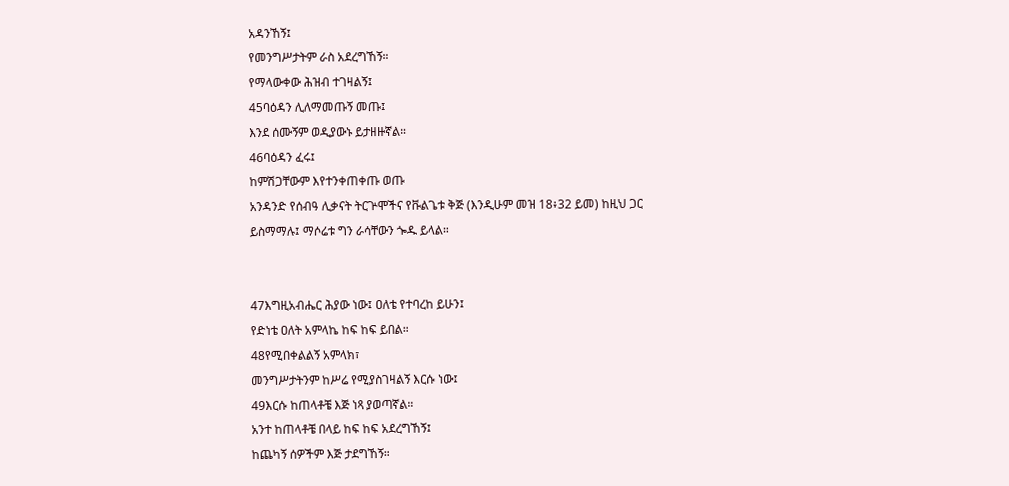አዳንኸኝ፤
የመንግሥታትም ራስ አደረግኸኝ።
የማላውቀው ሕዝብ ተገዛልኝ፤
45ባዕዳን ሊለማመጡኝ መጡ፤
እንደ ሰሙኝም ወዲያውኑ ይታዘዙኛል።
46ባዕዳን ፈሩ፤
ከምሽጋቸውም እየተንቀጠቀጡ ወጡ
አንዳንድ የሰብዓ ሊቃናት ትርጕሞችና የቩልጌቱ ቅጅ (እንዲሁም መዝ 18፥32 ይመ) ከዚህ ጋር ይስማማሉ፤ ማሶሬቱ ግን ራሳቸውን ጐዱ ይላል።


47እግዚአብሔር ሕያው ነው፤ ዐለቴ የተባረከ ይሁን፤
የድነቴ ዐለት አምላኬ ከፍ ከፍ ይበል።
48የሚበቀልልኝ አምላክ፣
መንግሥታትንም ከሥሬ የሚያስገዛልኝ እርሱ ነው፤
49እርሱ ከጠላቶቼ እጅ ነጻ ያወጣኛል።
አንተ ከጠላቶቼ በላይ ከፍ ከፍ አደረግኸኝ፤
ከጨካኝ ሰዎችም እጅ ታደግኸኝ።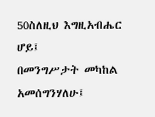50ስለዚህ እግዚአብሔር ሆይ፤
በመንግሥታት መካከል አመሰግንሃለሁ፤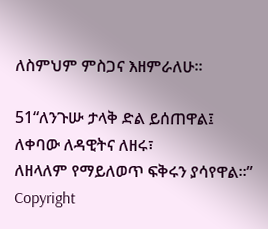ለስምህም ምስጋና እዘምራለሁ።

51“ለንጉሡ ታላቅ ድል ይሰጠዋል፤
ለቀባው ለዳዊትና ለዘሩ፣
ለዘላለም የማይለወጥ ፍቅሩን ያሳየዋል።”
Copyright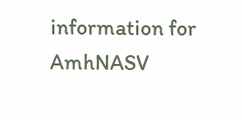information for AmhNASV